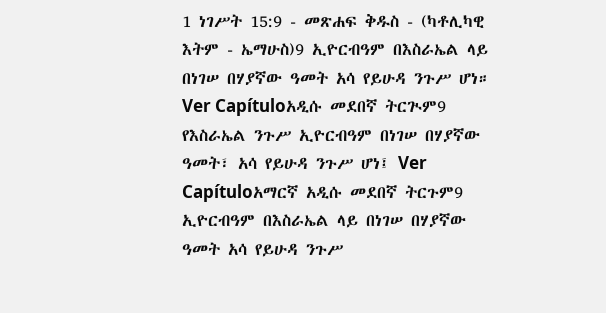1 ነገሥት 15:9 - መጽሐፍ ቅዱስ - (ካቶሊካዊ እትም - ኤማሁስ)9 ኢዮርብዓም በእስራኤል ላይ በነገሠ በሃያኛው ዓመት አሳ የይሁዳ ንጉሥ ሆነ። Ver Capítuloአዲሱ መደበኛ ትርጒም9 የእስራኤል ንጉሥ ኢዮርብዓም በነገሠ በሃያኛው ዓመት፣ አሳ የይሁዳ ንጉሥ ሆነ፤ Ver Capítuloአማርኛ አዲሱ መደበኛ ትርጉም9 ኢዮርብዓም በእስራኤል ላይ በነገሠ በሃያኛው ዓመት አሳ የይሁዳ ንጉሥ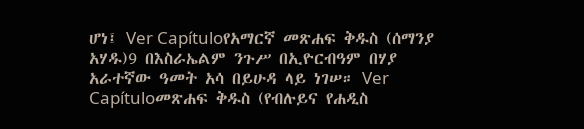ሆነ፤ Ver Capítuloየአማርኛ መጽሐፍ ቅዱስ (ሰማንያ አሃዱ)9 በእስራኤልም ንጉሥ በኢዮርብዓም በሃያ አራተኛው ዓመት አሳ በይሁዳ ላይ ነገሠ። Ver Capítuloመጽሐፍ ቅዱስ (የብሉይና የሐዲስ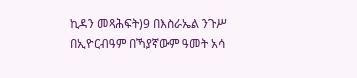ኪዳን መጻሕፍት)9 በእስራኤል ንጉሥ በኢዮርብዓም በኻያኛውም ዓመት አሳ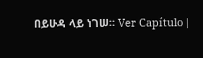በይሁዳ ላይ ነገሠ። Ver Capítulo |